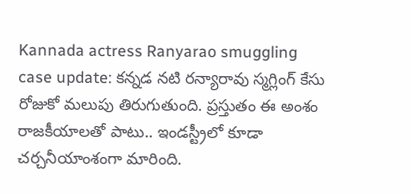Kannada actress Ranyarao smuggling case update: కన్నడ నటి రన్యారావు స్మగ్లింగ్ కేసు రోజుకో మలుపు తిరుగుతుంది. ప్రస్తుతం ఈ అంశం రాజకీయాలతో పాటు.. ఇండస్ట్రీలో కూడా చర్చనీయాంశంగా మారింది.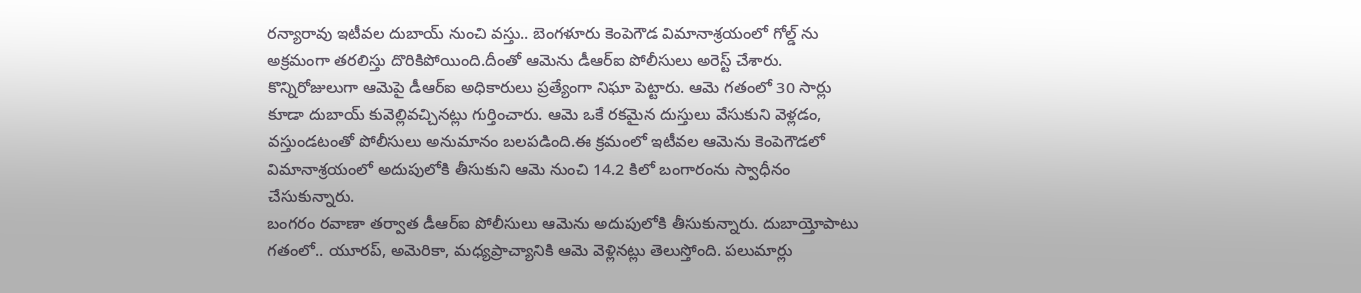రన్యారావు ఇటీవల దుబాయ్ నుంచి వస్తు.. బెంగళూరు కెంపెగౌడ విమానాశ్రయంలో గోల్డ్ ను అక్రమంగా తరలిస్తు దొరికిపోయింది.దీంతో ఆమెను డీఆర్ఐ పోలీసులు అరెస్ట్ చేశారు.
కొన్నిరోజులుగా ఆమెపై డీఆర్ఐ అధికారులు ప్రత్యేంగా నిఘా పెట్టారు. ఆమె గతంలో 30 సార్లు కూడా దుబాయ్ కువెల్లివచ్చినట్లు గుర్తించారు. ఆమె ఒకే రకమైన దుస్తులు వేసుకుని వెళ్లడం, వస్తుండటంతో పోలీసులు అనుమానం బలపడింది.ఈ క్రమంలో ఇటీవల ఆమెను కెంపెగౌడలో విమానాశ్రయంలో అదుపులోకి తీసుకుని ఆమె నుంచి 14.2 కిలో బంగారంను స్వాధీనం చేసుకున్నారు.
బంగరం రవాణా తర్వాత డీఆర్ఐ పోలీసులు ఆమెను అదుపులోకి తీసుకున్నారు. దుబాయ్తోపాటు గతంలో.. యూరప్, అమెరికా, మధ్యప్రాచ్యానికి ఆమె వెళ్లినట్లు తెలుస్తోంది. పలుమార్లు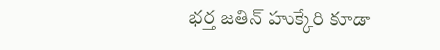భర్త జతిన్ హుక్కేరి కూడా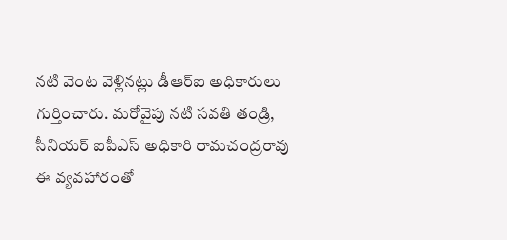నటి వెంట వెళ్లినట్లు డీఆర్ఐ అధికారులు గుర్తించారు. మరోవైపు నటి సవతి తండ్రి, సీనియర్ ఐపీఎస్ అధికారి రామచంద్రరావు ఈ వ్యవహారంతో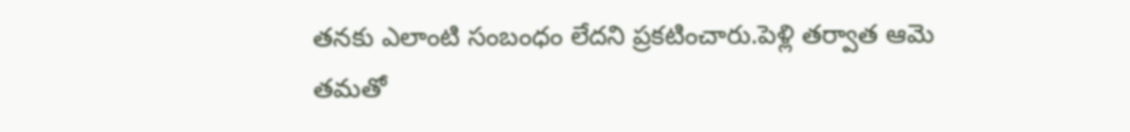తనకు ఎలాంటి సంబంధం లేదని ప్రకటించారు.పెళ్లి తర్వాత ఆమె తమతో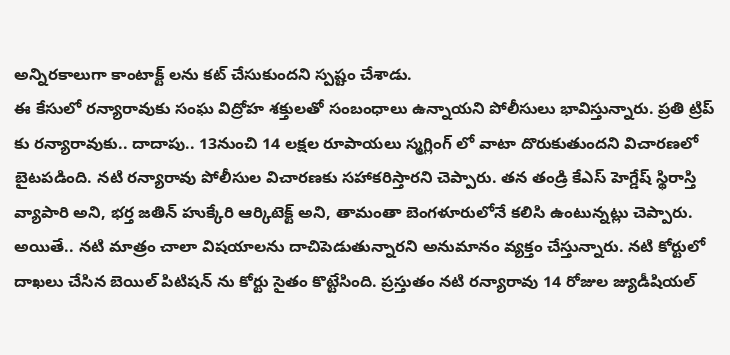అన్నిరకాలుగా కాంటాక్ట్ లను కట్ చేసుకుందని స్పష్టం చేశాడు.
ఈ కేసులో రన్యారావుకు సంఘ విద్రోహ శక్తులతో సంబంధాలు ఉన్నాయని పోలీసులు భావిస్తున్నారు. ప్రతి ట్రిప్ కు రన్యారావుకు.. దాదాపు.. 13నుంచి 14 లక్షల రూపాయలు స్మగ్లింగ్ లో వాటా దొరుకుతుందని విచారణలో బైటపడింది. నటి రన్యారావు పోలీసుల విచారణకు సహాకరిస్తారని చెప్పారు. తన తండ్రి కేఎస్ హెగ్డేష్ స్థిరాస్తి వ్యాపారి అని, భర్త జతిన్ హుక్కేరి ఆర్కిటెక్ట్ అని, తామంతా బెంగళూరులోనే కలిసి ఉంటున్నట్లు చెప్పారు.
అయితే.. నటి మాత్రం చాలా విషయాలను దాచిపెడుతున్నారని అనుమానం వ్యక్తం చేస్తున్నారు. నటి కోర్టులో దాఖలు చేసిన బెయిల్ పిటిషన్ ను కోర్టు సైతం కొట్టేసింది. ప్రస్తుతం నటి రన్యారావు 14 రోజుల జ్యుడీషియల్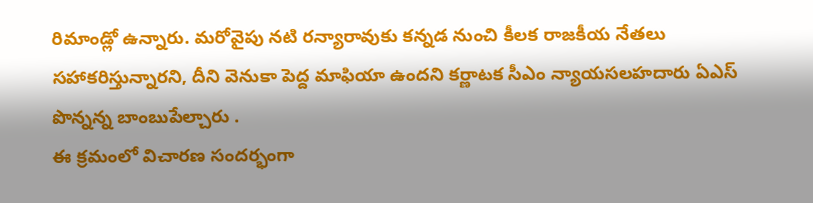రిమాండ్లో ఉన్నారు. మరోవైపు నటి రన్యారావుకు కన్నడ నుంచి కీలక రాజకీయ నేతలు సహాకరిస్తున్నారని, దీని వెనుకా పెద్ద మాఫియా ఉందని కర్ణాటక సీఎం న్యాయసలహదారు ఏఎస్ పొన్నన్న బాంబుపేల్చారు .
ఈ క్రమంలో విచారణ సందర్భంగా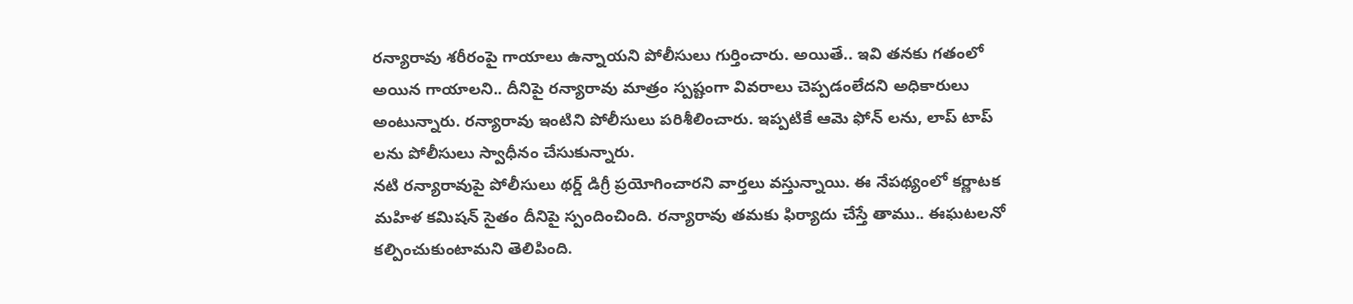రన్యారావు శరీరంపై గాయాలు ఉన్నాయని పోలీసులు గుర్తించారు. అయితే.. ఇవి తనకు గతంలో అయిన గాయాలని.. దీనిపై రన్యారావు మాత్రం స్పష్టంగా వివరాలు చెప్పడంలేదని అధికారులు అంటున్నారు. రన్యారావు ఇంటిని పోలీసులు పరిశీలించారు. ఇప్పటికే ఆమె ఫోన్ లను, లాప్ టాప్ లను పోలీసులు స్వాధీనం చేసుకున్నారు.
నటి రన్యారావుపై పోలీసులు థర్డ్ డిగ్రీ ప్రయోగించారని వార్తలు వస్తున్నాయి. ఈ నేపథ్యంలో కర్ణాటక మహిళ కమిషన్ సైతం దీనిపై స్పందించింది. రన్యారావు తమకు ఫిర్యాదు చేస్తే తాము.. ఈఘటలనో కల్పించుకుంటామని తెలిపింది.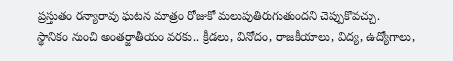ప్రస్తుతం రన్యారావు ఘటన మాత్రం రోజుకో మలుపుతిరుగుతుందని చెప్పుకొవచ్చు.
స్థానికం నుంచి అంతర్జాతీయం వరకు.. క్రీడలు, వినోదం, రాజకీయాలు, విద్య, ఉద్యోగాలు,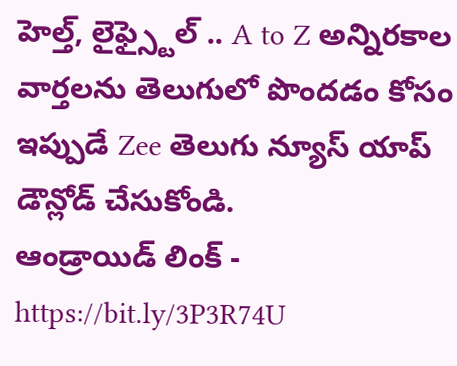హెల్త్, లైఫ్స్టైల్ .. A to Z అన్నిరకాల వార్తలను తెలుగులో పొందడం కోసం ఇప్పుడే Zee తెలుగు న్యూస్ యాప్ డౌన్లోడ్ చేసుకోండి.
ఆండ్రాయిడ్ లింక్ - https://bit.ly/3P3R74U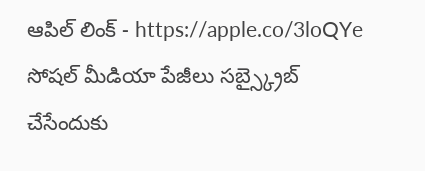ఆపిల్ లింక్ - https://apple.co/3loQYe
సోషల్ మీడియా పేజీలు సబ్స్క్రైబ్ చేసేందుకు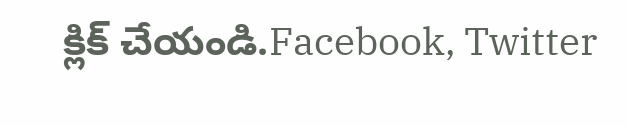క్లిక్ చేయండి.Facebook, Twitter